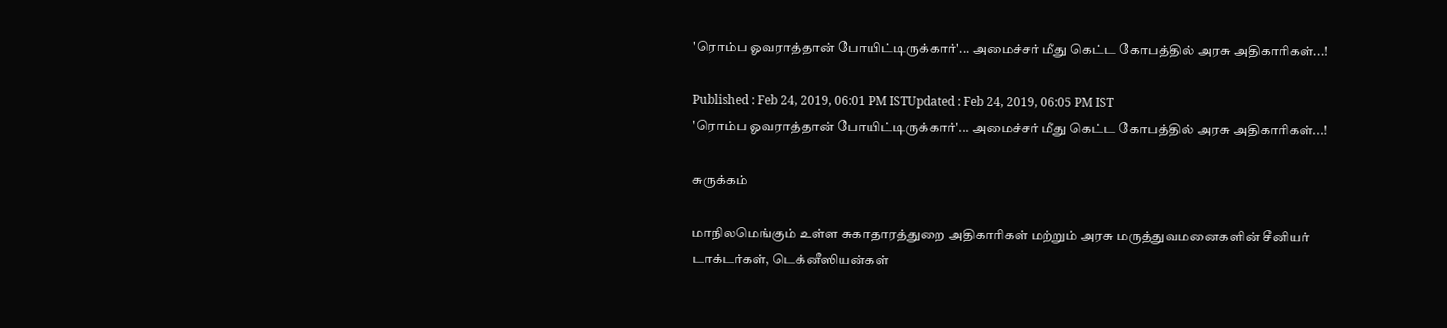'ரொம்ப ஓவராத்தான் போயிட்டிருக்கார்'... அமைச்சர் மீது கெட்ட கோபத்தில் அரசு அதிகாரிகள்...!

Published : Feb 24, 2019, 06:01 PM ISTUpdated : Feb 24, 2019, 06:05 PM IST
'ரொம்ப ஓவராத்தான் போயிட்டிருக்கார்'... அமைச்சர் மீது கெட்ட கோபத்தில் அரசு அதிகாரிகள்...!

சுருக்கம்

மாநிலமெங்கும் உள்ள சுகாதாரத்துறை அதிகாரிகள் மற்றும் அரசு மருத்துவமனைகளின் சீனியர் டாக்டர்கள், டெக்னீஸியன்கள்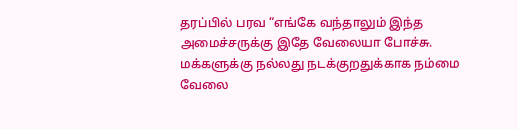தரப்பில் பரவ “எங்கே வந்தாலும் இந்த அமைச்சருக்கு இதே வேலையா போச்சு. மக்களுக்கு நல்லது நடக்குறதுக்காக நம்மை வேலை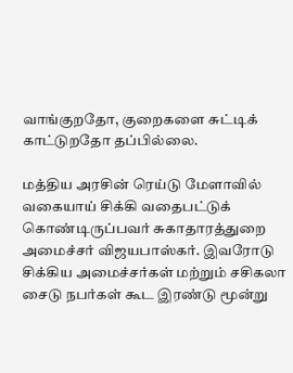வாங்குறதோ, குறைகளை சுட்டிக் காட்டுறதோ தப்பில்லை.

மத்திய அரசின் ரெய்டு மேளாவில் வகையாய் சிக்கி வதைபட்டுக் கொண்டிருப்பவர் சுகாதாரத்துறை அமைச்சர் விஜயபாஸ்கர். இவரோடு சிக்கிய அமைச்சர்கள் மற்றும் சசிகலா சைடு நபர்கள் கூட இரண்டு மூன்று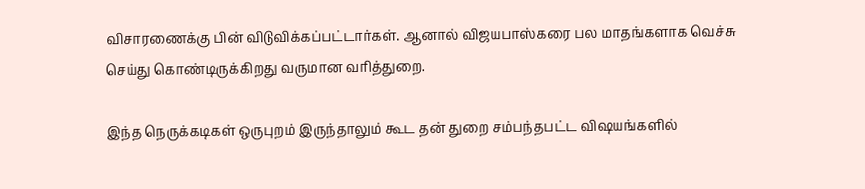விசாரணைக்கு பின் விடுவிக்கப்பட்டார்கள். ஆனால் விஜயபாஸ்கரை பல மாதங்களாக வெச்சு செய்து கொண்டிருக்கிறது வருமான வரித்துறை.

இந்த நெருக்கடிகள் ஒருபுறம் இருந்தாலும் கூட தன் துறை சம்பந்தபட்ட விஷயங்களில்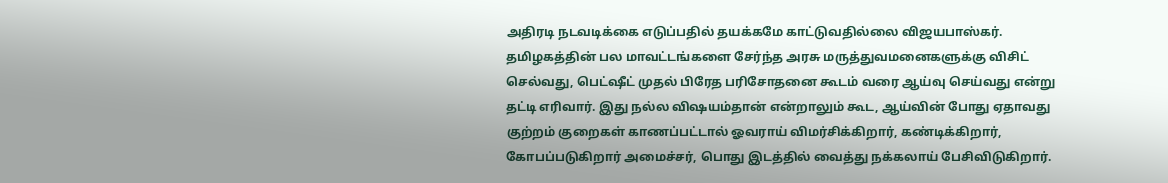அதிரடி நடவடிக்கை எடுப்பதில் தயக்கமே காட்டுவதில்லை விஜயபாஸ்கர். தமிழகத்தின் பல மாவட்டங்களை சேர்ந்த அரசு மருத்துவமனைகளுக்கு விசிட் செல்வது, பெட்ஷீட் முதல் பிரேத பரிசோதனை கூடம் வரை ஆய்வு செய்வது என்று தட்டி எரிவார். இது நல்ல விஷயம்தான் என்றாலும் கூட, ஆய்வின் போது ஏதாவது குற்றம் குறைகள் காணப்பட்டால் ஓவராய் விமர்சிக்கிறார், கண்டிக்கிறார், கோபப்படுகிறார் அமைச்சர், பொது இடத்தில் வைத்து நக்கலாய் பேசிவிடுகிறார்.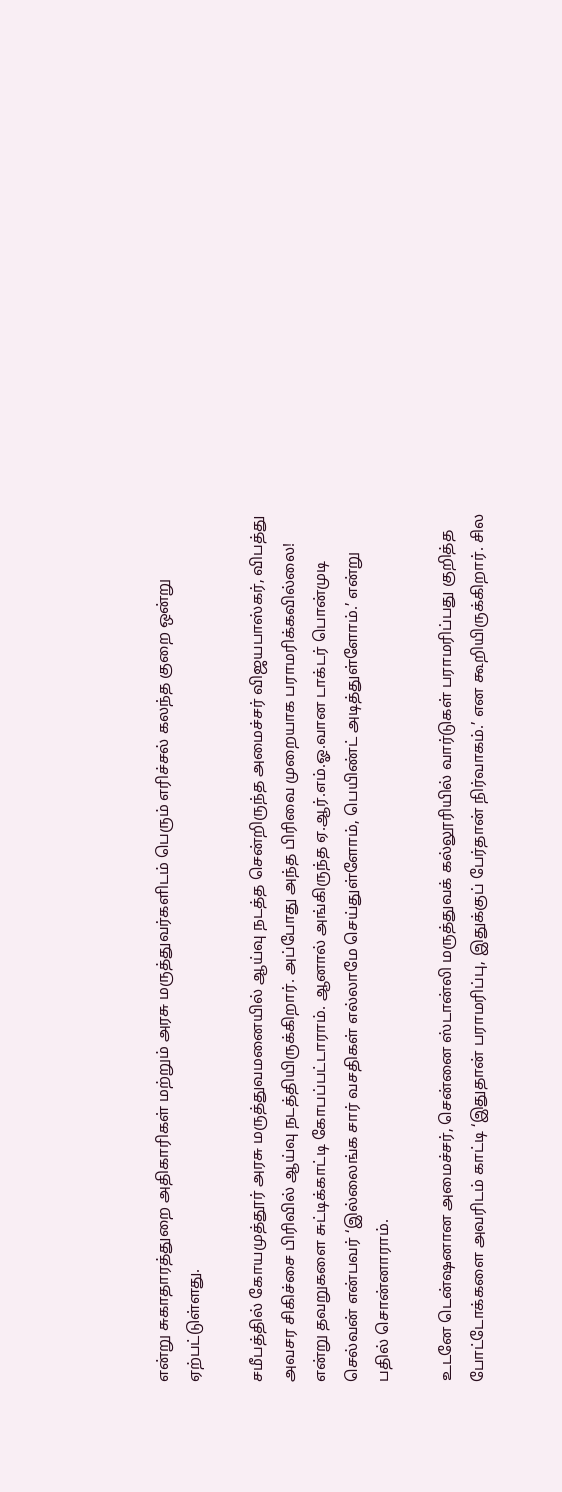என்று சுகாதாரத்துறை அதிகாரிகள் மற்றும் அரசு மருத்துவர்களிடம் பெரும் எரிச்சல் கலந்த குறை ஒன்று ஏற்பட்டுள்ளது.

சமீபத்தில் கோயமுத்தூர் அரசு மருத்துவமனையில் ஆய்வு நடத்த சென்றிருந்த அமைச்சர் விஜயபாஸ்கர், விபத்து அவசர சிகிச்சை பிரிவில் ஆய்வு நடத்தியிருக்கிறார். அப்போது அந்த பிரிவை முறையாக பராமரிக்கவில்லை! என்று தவறுகளை சுட்டிக்காட்டி கோபப்பட்டாராம். ஆனால் அங்கிருந்த ஏ.ஆர்.எம்.ஓ.வான டாக்டர் பொன்முடி செல்வன் என்பவர் ‘இல்லைங்க சார் வசதிகள் எல்லாமே செய்துள்ளோம், பெயிண்ட் அடித்துள்ளோம்.’ என்று பதில் சொன்னாராம்.

உடனே டென்ஷனான அமைச்சர், சென்னை ஸ்டான்லி மருத்துவக் கல்லூரியில் வார்டுகள் பராமரிப்பது குறித்த போட்டோக்களை அவரிடம் காட்டி ‘இதுதான் பராமரிப்பு, இதுக்குப் பேர்தான் நிர்வாகம்.’ என கூறியிருக்கிறார். சில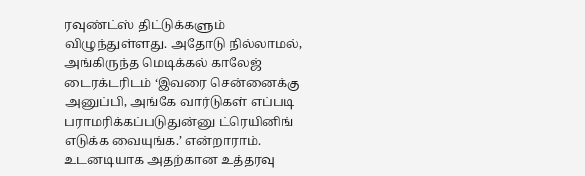ரவுண்ட்ஸ் திட்டுக்களும் விழுந்துள்ளது. அதோடு நில்லாமல், அங்கிருந்த மெடிக்கல் காலேஜ் டைரக்டரிடம் ‘இவரை சென்னைக்கு அனுப்பி, அங்கே வார்டுகள் எப்படி பராமரிக்கப்படுதுன்னு ட்ரெயினிங் எடுக்க வையுங்க.’ என்றாராம். உடனடியாக அதற்கான உத்தரவு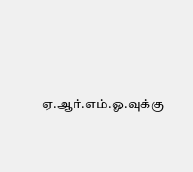ஏ.ஆர்.எம்.ஓ.வுக்கு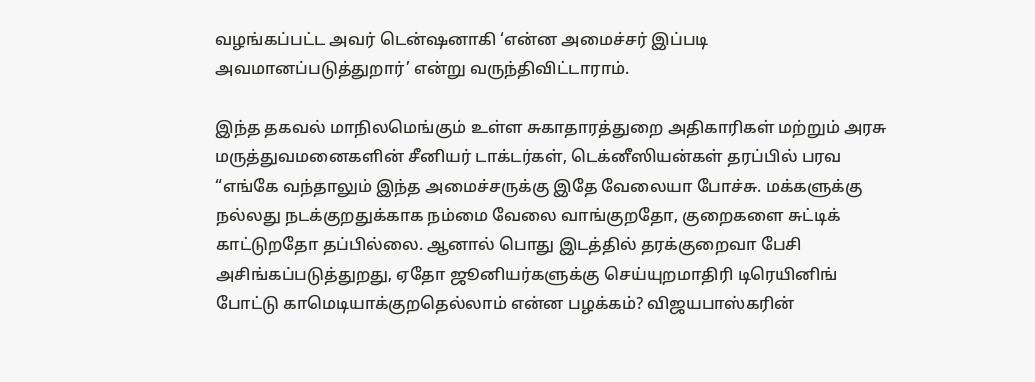வழங்கப்பட்ட அவர் டென்ஷனாகி ‘என்ன அமைச்சர் இப்படி அவமானப்படுத்துறார்’ என்று வருந்திவிட்டாராம்.

இந்த தகவல் மாநிலமெங்கும் உள்ள சுகாதாரத்துறை அதிகாரிகள் மற்றும் அரசு மருத்துவமனைகளின் சீனியர் டாக்டர்கள், டெக்னீஸியன்கள் தரப்பில் பரவ “எங்கே வந்தாலும் இந்த அமைச்சருக்கு இதே வேலையா போச்சு. மக்களுக்கு நல்லது நடக்குறதுக்காக நம்மை வேலை வாங்குறதோ, குறைகளை சுட்டிக் காட்டுறதோ தப்பில்லை. ஆனால் பொது இடத்தில் தரக்குறைவா பேசி அசிங்கப்படுத்துறது, ஏதோ ஜூனியர்களுக்கு செய்யுறமாதிரி டிரெயினிங் போட்டு காமெடியாக்குறதெல்லாம் என்ன பழக்கம்? விஜயபாஸ்கரின்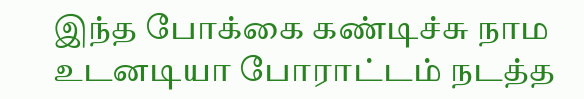இந்த போக்கை கண்டிச்சு நாம உடனடியா போராட்டம் நடத்த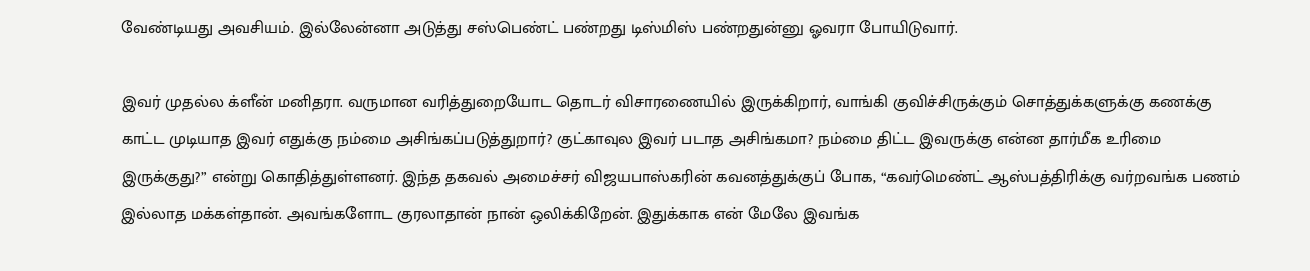வேண்டியது அவசியம். இல்லேன்னா அடுத்து சஸ்பெண்ட் பண்றது டிஸ்மிஸ் பண்றதுன்னு ஓவரா போயிடுவார்.

இவர் முதல்ல க்ளீன் மனிதரா. வருமான வரித்துறையோட தொடர் விசாரணையில் இருக்கிறார், வாங்கி குவிச்சிருக்கும் சொத்துக்களுக்கு கணக்கு காட்ட முடியாத இவர் எதுக்கு நம்மை அசிங்கப்படுத்துறார்? குட்காவுல இவர் படாத அசிங்கமா? நம்மை திட்ட இவருக்கு என்ன தார்மீக உரிமை  இருக்குது?” என்று கொதித்துள்ளனர். இந்த தகவல் அமைச்சர் விஜயபாஸ்கரின் கவனத்துக்குப் போக, “கவர்மெண்ட் ஆஸ்பத்திரிக்கு வர்றவங்க பணம் இல்லாத மக்கள்தான். அவங்களோட குரலாதான் நான் ஒலிக்கிறேன். இதுக்காக என் மேலே இவங்க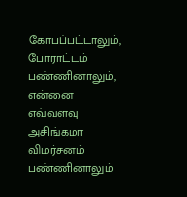கோபப்பட்டாலும், போராட்டம் பண்ணினாலும், என்னை எவ்வளவு அசிங்கமா விமர்சனம் பண்ணினாலும்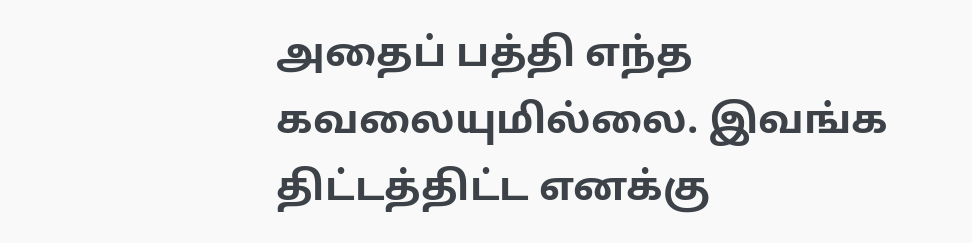அதைப் பத்தி எந்த கவலையுமில்லை. இவங்க திட்டத்திட்ட எனக்கு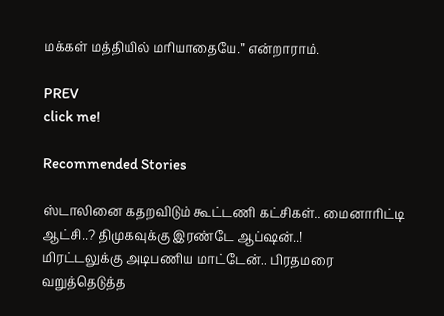மக்கள் மத்தியில் மரியாதையே.” என்றாராம்.

PREV
click me!

Recommended Stories

ஸ்டாலினை கதறவிடும் கூட்டணி கட்சிகள்.. மைனாரிட்டி ஆட்சி..? திமுகவுக்கு இரண்டே ஆப்ஷன்..!
மிரட்டலுக்கு அடிபணிய மாட்டேன்.. பிரதமரை வறுத்தெடுத்த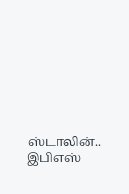ஸ்டாலின்.. இபிஎஸ்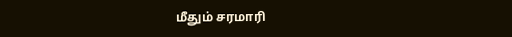மீதும் சரமாரி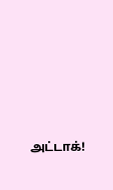அட்டாக்!